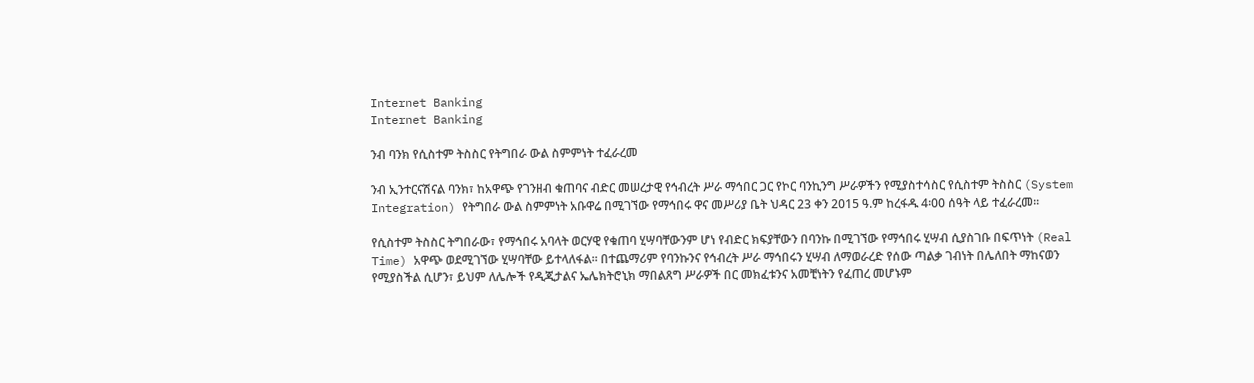Internet Banking
Internet Banking

ንብ ባንክ የሲስተም ትስስር የትግበራ ውል ስምምነት ተፈራረመ

ንብ ኢንተርናሽናል ባንክ፣ ከአዋጭ የገንዘብ ቁጠባና ብድር መሠረታዊ የኅብረት ሥራ ማኅበር ጋር የኮር ባንኪንግ ሥራዎችን የሚያስተሳስር የሲስተም ትስስር (System Integration) የትግበራ ውል ስምምነት አቡዋሬ በሚገኘው የማኅበሩ ዋና መሥሪያ ቤት ህዳር 23 ቀን 2015 ዓ.ም ከረፋዱ 4፡00 ሰዓት ላይ ተፈራረመ፡፡

የሲስተም ትስስር ትግበራው፣ የማኅበሩ አባላት ወርሃዊ የቁጠባ ሂሣባቸውንም ሆነ የብድር ክፍያቸውን በባንኩ በሚገኘው የማኅበሩ ሂሣብ ሲያስገቡ በፍጥነት (Real Time) አዋጭ ወደሚገኘው ሂሣባቸው ይተላለፋል፡፡ በተጨማሪም የባንኩንና የኅብረት ሥራ ማኅበሩን ሂሣብ ለማወራረድ የሰው ጣልቃ ገብነት በሌለበት ማከናወን የሚያስችል ሲሆን፣ ይህም ለሌሎች የዲጂታልና ኤሌክትሮኒክ ማበልጸግ ሥራዎች በር መክፈቱንና አመቺነትን የፈጠረ መሆኑም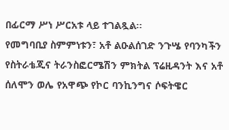በፊርማ ሥነ ሥርአቱ ላይ ተገልጿል፡፡
የመግባቢያ ስምምነቱን፣ አቶ ልዑልሰገድ ንጉሤ የባንካችን የስትራቴጂና ትራንስፎርሜሽን ምክትል ፕሬዚዳንት እና አቶ ሰለሞን ወሌ የአዋጭ የኮር ባንኪንግና ሶፍትዌር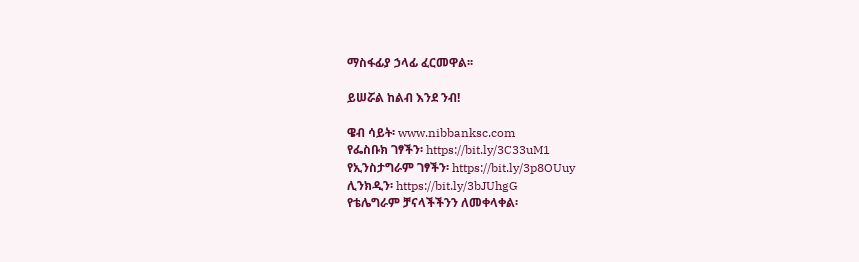ማስፋፊያ ኃላፊ ፈርመዋል፡፡

ይሠሯል ከልብ እንደ ንብ!

ዌብ ሳይት፡ www.nibbanksc.com
የፌስቡክ ገፃችን፡ https://bit.ly/3C33uM1
የኢንስታግራም ገፃችን፡ https://bit.ly/3p8OUuy
ሊንክዲን፡ https://bit.ly/3bJUhgG
የቴሌግራም ቻናላችችንን ለመቀላቀል፡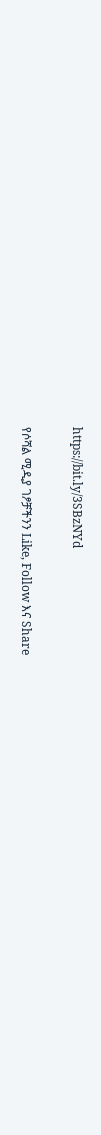https://bit.ly/3SBzNYd

የሶሻል ሚዲያ ገፆቻችንን Like, Follow እና Share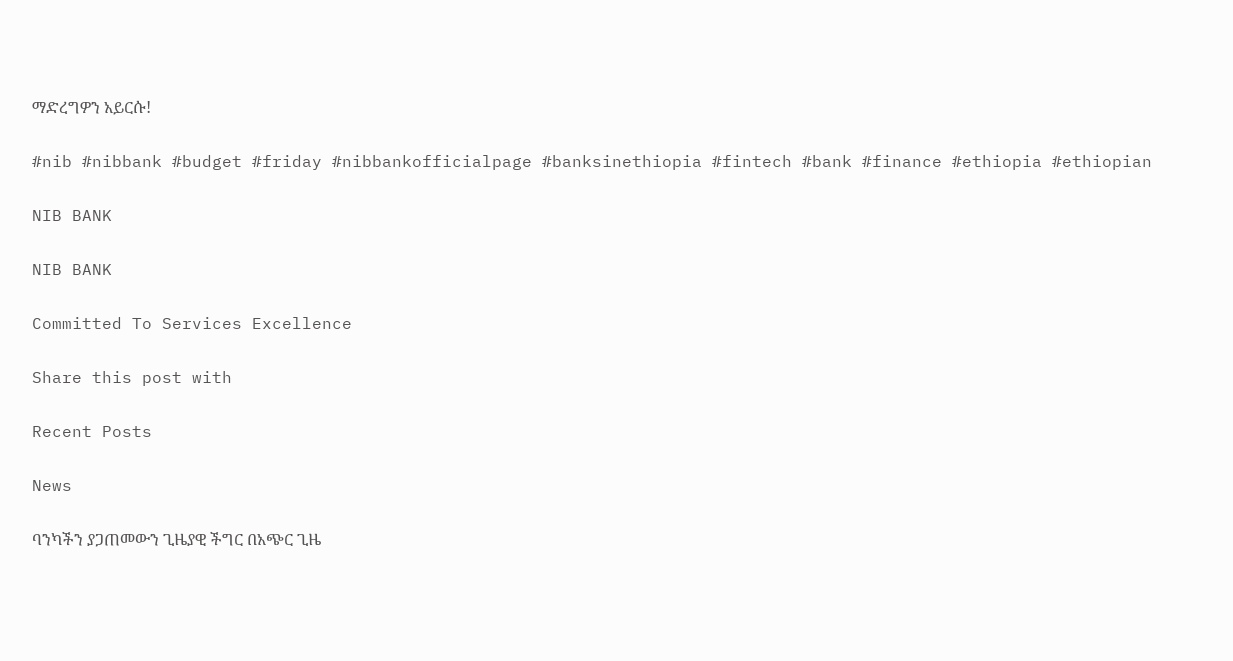ማድረግዎን አይርሱ!

#nib #nibbank #budget #friday #nibbankofficialpage #banksinethiopia #fintech #bank #finance #ethiopia #ethiopian

NIB BANK

NIB BANK

Committed To Services Excellence

Share this post with

Recent Posts

News

ባንካችን ያጋጠመውን ጊዜያዊ ችግር በአጭር ጊዜ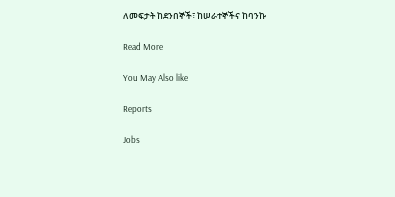ለመፍታት ከደንበኞች፣ ከሠራተኞችና ከባንኩ

Read More

You May Also like

Reports

Jobs